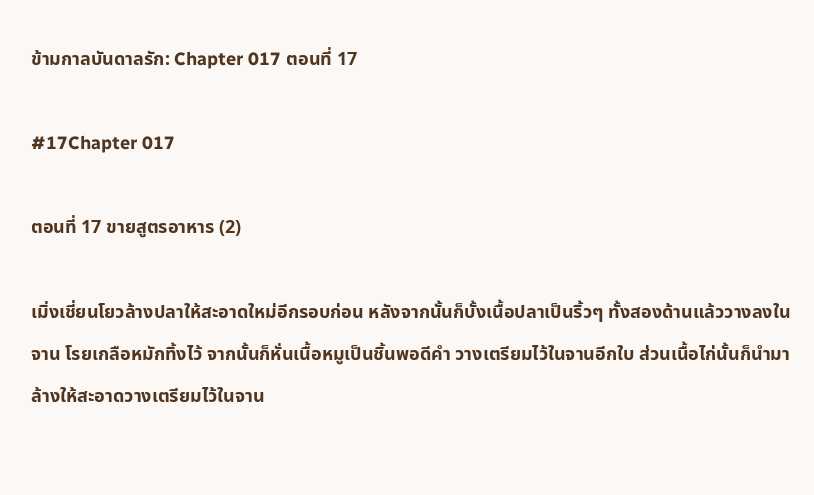ข้ามกาลบันดาลรัก: Chapter 017 ตอนที่ 17

#17Chapter 017

ตอนที่ 17 ขายสูตรอาหาร (2)

เมิ่งเชี่ยนโยวล้างปลาให้สะอาดใหม่อีกรอบก่อน หลังจากนั้นก็บั้งเนื้อปลาเป็นริ้วๆ ทั้งสองด้านแล้ววางลงในจาน โรยเกลือหมักทิ้งไว้ จากนั้นก็หั่นเนื้อหมูเป็นชิ้นพอดีคำ วางเตรียมไว้ในจานอีกใบ ส่วนเนื้อไก่นั้นก็นำมาล้างให้สะอาดวางเตรียมไว้ในจาน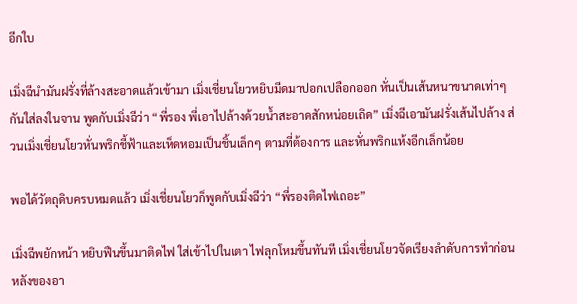อีกใบ

เมิ่งฉีนำมันฝรั่งที่ล้างสะอาดแล้วเข้ามา เมิ่งเชี่ยนโยวหยิบมีดมาปอกเปลือกออก หั่นเป็นเส้นหนาขนาดเท่าๆ กันใส่ลงในจาน พูดกับเมิ่งฉีว่า “พี่รอง พี่เอาไปล้างด้วยน้ำสะอาดสักหน่อยเถิด” เมิ่งฉีเอามันฝรั่งเส้นไปล้าง ส่วนเมิ่งเชี่ยนโยวหั่นพริกชี้ฟ้าและเห็ดหอมเป็นชิ้นเล็กๆ ตามที่ต้องการ และหั่นพริกแห้งอีกเล็กน้อย

พอได้วัตถุดิบครบหมดแล้ว เมิ่งเชี่ยนโยวก็พูดกับเมิ่งฉีว่า “พี่รองติดไฟเถอะ”

เมิ่งฉีพยักหน้า หยิบฟืนขึ้นมาติดไฟ ใส่เข้าไปในเตา ไฟลุกโหมขึ้นทันที เมิ่งเชี่ยนโยวจัดเรียงลำดับการทำก่อนหลังของอา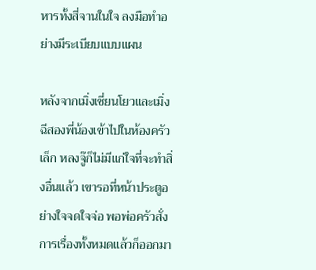หารทั้งสี่จานในใจ ลงมือทำอย่างมีระเบียบแบบแผน

หลังจากเมิ่งเชี่ยนโยวและเมิ่งฉีสองพี่น้องเข้าไปในห้องครัวเล็ก หลงจู๊ก็ไม่มีแก่ใจที่จะทำสิ่งอื่นแล้ว เขารอที่หน้าประตูอย่างใจจดใจจ่อ พอพ่อครัวสั่งการเรื่องทั้งหมดแล้วก็ออกมา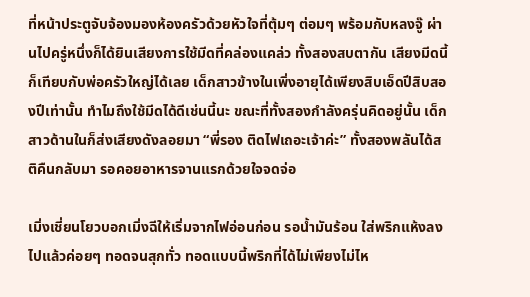ที่หน้าประตูจับจ้องมองห้องครัวด้วยหัวใจที่ตุ้มๆ ต่อมๆ พร้อมกับหลงจู๊ ผ่านไปครู่หนึ่งก็ได้ยินเสียงการใช้มีดที่คล่องแคล่ว ทั้งสองสบตากัน เสียงมีดนี้ก็เทียบกับพ่อครัวใหญ่ได้เลย เด็กสาวข้างในเพิ่งอายุได้เพียงสิบเอ็ดปีสิบสองปีเท่านั้น ทำไมถึงใช้มีดได้ดีเช่นนี้นะ ขณะที่ทั้งสองกำลังครุ่นคิดอยู่นั้น เด็กสาวด้านในก็ส่งเสียงดังลอยมา “พี่รอง ติดไฟเถอะเจ้าค่ะ” ทั้งสองพลันได้สติคืนกลับมา รอคอยอาหารจานแรกด้วยใจจดจ่อ

เมิ่งเชี่ยนโยวบอกเมิ่งฉีให้เริ่มจากไฟอ่อนก่อน รอน้ำมันร้อน ใส่พริกแห้งลงไปแล้วค่อยๆ ทอดจนสุกทั่ว ทอดแบบนี้พริกที่ได้ไม่เพียงไม่ไห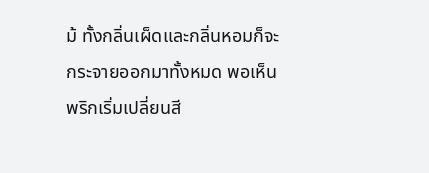ม้ ทั้งกลิ่นเผ็ดและกลิ่นหอมก็จะกระจายออกมาทั้งหมด พอเห็นพริกเริ่มเปลี่ยนสี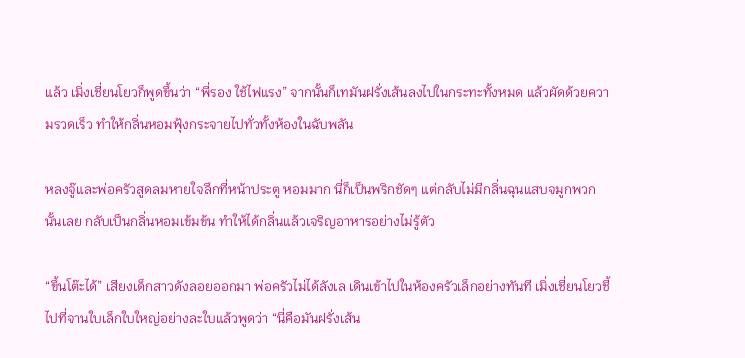แล้ว เมิ่งเชี่ยนโยวก็พูดขึ้นว่า “พี่รอง ใช้ไฟแรง” จากนั้นก็เทมันฝรั่งเส้นลงไปในกระทะทั้งหมด แล้วผัดด้วยความรวดเร็ว ทำให้กลิ่นหอมฟุ้งกระจายไปทั่วทั้งห้องในฉับพลัน

หลงจู๊และพ่อครัวสูดลมหายใจลึกที่หน้าประตู หอมมาก นี่ก็เป็นพริกชัดๆ แต่กลับไม่มีกลิ่นฉุนแสบจมูกพวกนั้นเลย กลับเป็นกลิ่นหอมเข้มข้น ทำให้ได้กลิ่นแล้วเจริญอาหารอย่างไม่รู้ตัว

“ขึ้นโต๊ะได้” เสียงเด็กสาวดังลอยออกมา พ่อครัวไม่ได้ลังเล เดินเข้าไปในห้องครัวเล็กอย่างทันที เมิ่งเชี่ยนโยวชี้ไปที่จานใบเล็กใบใหญ่อย่างละใบแล้วพูดว่า “นี่คือมันฝรั่งเส้น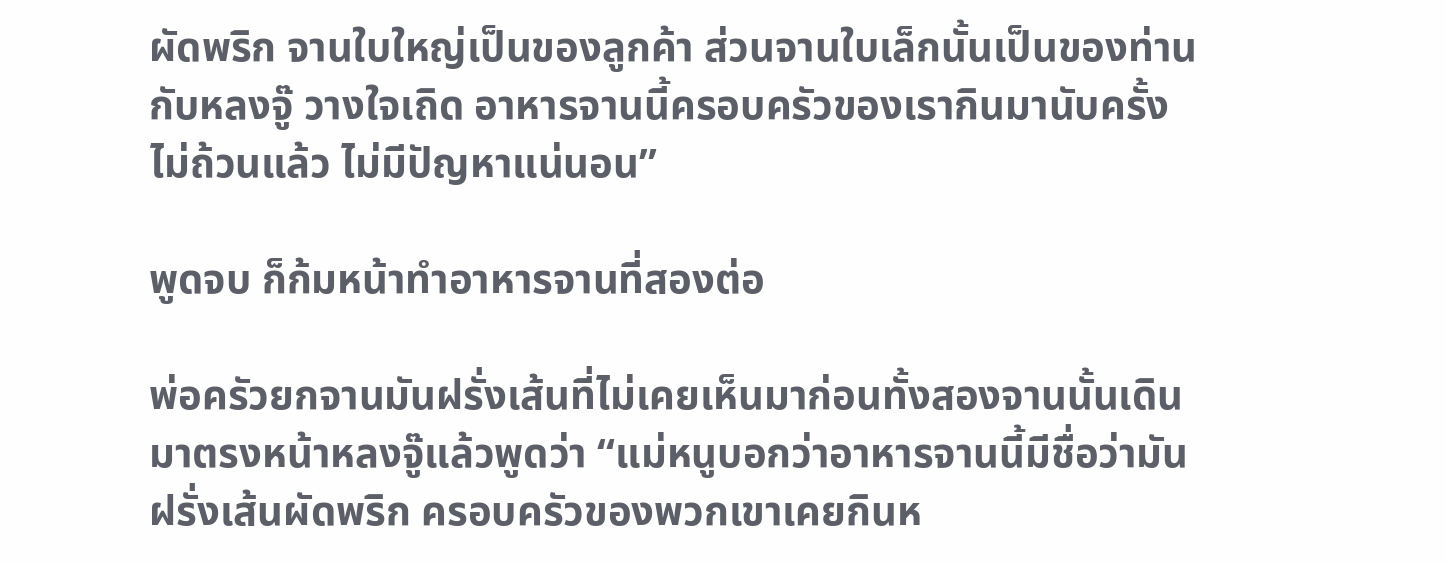ผัดพริก จานใบใหญ่เป็นของลูกค้า ส่วนจานใบเล็กนั้นเป็นของท่านกับหลงจู๊ วางใจเถิด อาหารจานนี้ครอบครัวของเรากินมานับครั้งไม่ถ้วนแล้ว ไม่มีปัญหาแน่นอน”

พูดจบ ก็ก้มหน้าทำอาหารจานที่สองต่อ

พ่อครัวยกจานมันฝรั่งเส้นที่ไม่เคยเห็นมาก่อนทั้งสองจานนั้นเดินมาตรงหน้าหลงจู๊แล้วพูดว่า “แม่หนูบอกว่าอาหารจานนี้มีชื่อว่ามันฝรั่งเส้นผัดพริก ครอบครัวของพวกเขาเคยกินห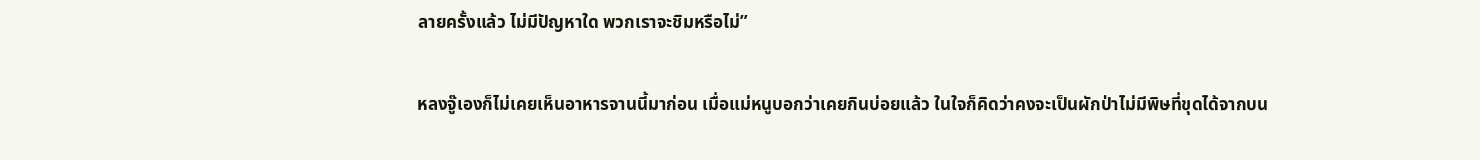ลายครั้งแล้ว ไม่มีปัญหาใด พวกเราจะชิมหรือไม่”

หลงจู๊เองก็ไม่เคยเห็นอาหารจานนี้มาก่อน เมื่อแม่หนูบอกว่าเคยกินบ่อยแล้ว ในใจก็คิดว่าคงจะเป็นผักป่าไม่มีพิษที่ขุดได้จากบน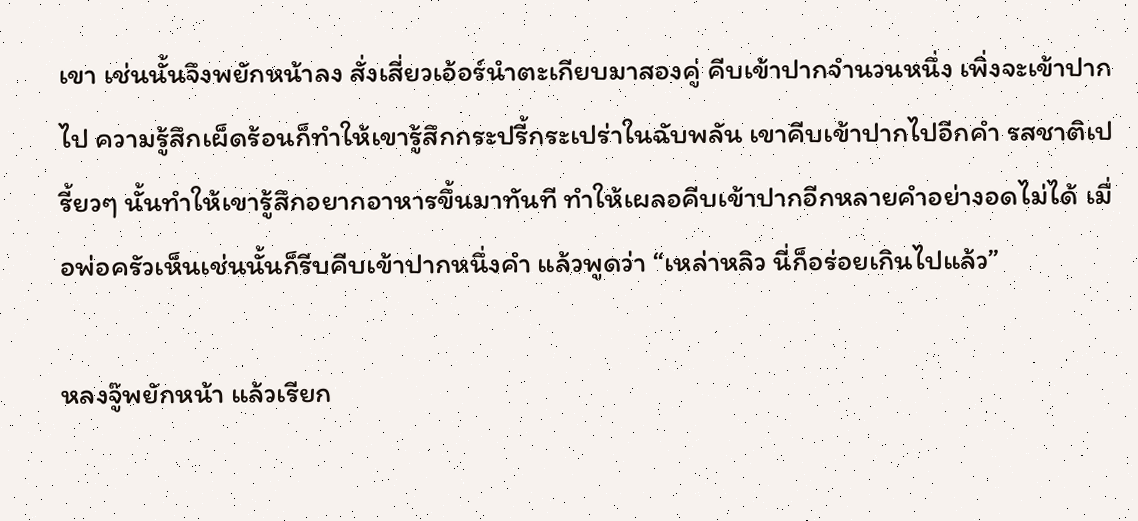เขา เช่นนั้นจึงพยักหน้าลง สั่งเสี่ยวเอ้อร์นำตะเกียบมาสองคู่ คีบเข้าปากจำนวนหนึ่ง เพิ่งจะเข้าปากไป ความรู้สึกเผ็ดร้อนก็ทำให้เขารู้สึกกระปรี้กระเปร่าในฉับพลัน เขาคีบเข้าปากไปอีกคำ รสชาติเปรี้ยวๆ นั้นทำให้เขารู้สึกอยากอาหารขึ้นมาทันที ทำให้เผลอคีบเข้าปากอีกหลายคำอย่างอดไม่ได้ เมื่อพ่อครัวเห็นเช่นนั้นก็รีบคีบเข้าปากหนึ่งคำ แล้วพูดว่า “เหล่าหลิว นี่ก็อร่อยเกินไปแล้ว”

หลงจู๊พยักหน้า แล้วเรียก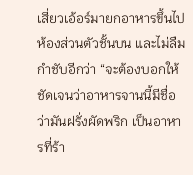เสี่ยวเอ้อร์มายกอาหารขึ้นไปห้องส่วนตัวชั้นบน และไม่ลืมกำชับอีกว่า “จะต้องบอกให้ชัดเจนว่าอาหารจานนี้มีชื่อว่ามันฝรั่งผัดพริก เป็นอาหารที่ร้า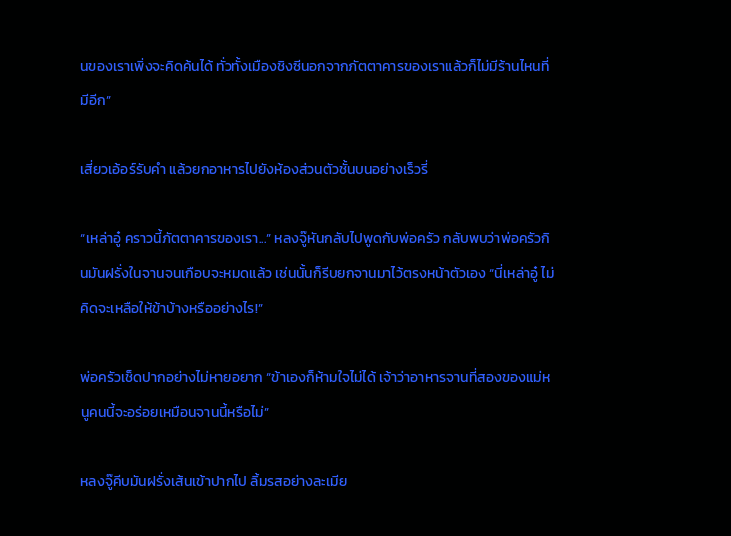นของเราเพิ่งจะคิดค้นได้ ทั่วทั้งเมืองชิงซีนอกจากภัตตาคารของเราแล้วก็ไม่มีร้านไหนที่มีอีก”

เสี่ยวเอ้อร์รับคำ แล้วยกอาหารไปยังห้องส่วนตัวชั้นบนอย่างเร็วรี่

“เหล่าอู๋ คราวนี้ภัตตาคารของเรา...” หลงจู๊หันกลับไปพูดกับพ่อครัว กลับพบว่าพ่อครัวกินมันฝรั่งในจานจนเกือบจะหมดแล้ว เช่นนั้นก็รีบยกจานมาไว้ตรงหน้าตัวเอง “นี่เหล่าอู๋ ไม่คิดจะเหลือให้ข้าบ้างหรืออย่างไร!”

พ่อครัวเช็ดปากอย่างไม่หายอยาก “ข้าเองก็ห้ามใจไม่ได้ เจ้าว่าอาหารจานที่สองของแม่หนูคนนี้จะอร่อยเหมือนจานนี้หรือไม่”

หลงจู๊คีบมันฝรั่งเส้นเข้าปากไป ลิ้มรสอย่างละเมีย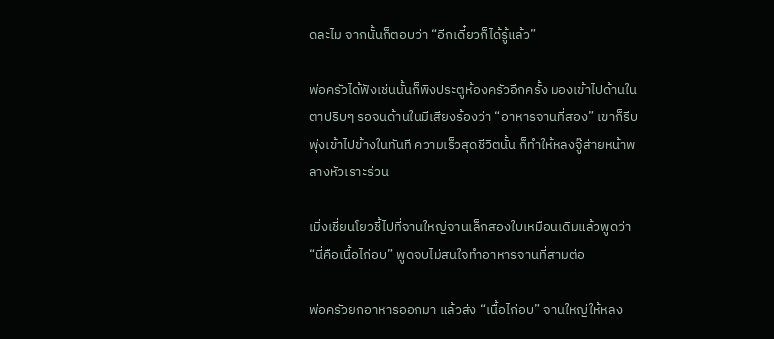ดละไม จากนั้นก็ตอบว่า “อีกเดี๋ยวก็ได้รู้แล้ว”

พ่อครัวได้ฟังเช่นนั้นก็พิงประตูห้องครัวอีกครั้ง มองเข้าไปด้านในตาปริบๆ รอจนด้านในมีเสียงร้องว่า “อาหารจานที่สอง” เขาก็รีบพุ่งเข้าไปข้างในทันที ความเร็วสุดชีวิตนั้น ก็ทำให้หลงจู๊ส่ายหน้าพลางหัวเราะร่วน

เมิ่งเชี่ยนโยวชี้ไปที่จานใหญ่จานเล็กสองใบเหมือนเดิมแล้วพูดว่า “นี่คือเนื้อไก่อบ” พูดจบไม่สนใจทำอาหารจานที่สามต่อ

พ่อครัวยกอาหารออกมา แล้วส่ง “เนื้อไก่อบ” จานใหญ่ให้หลง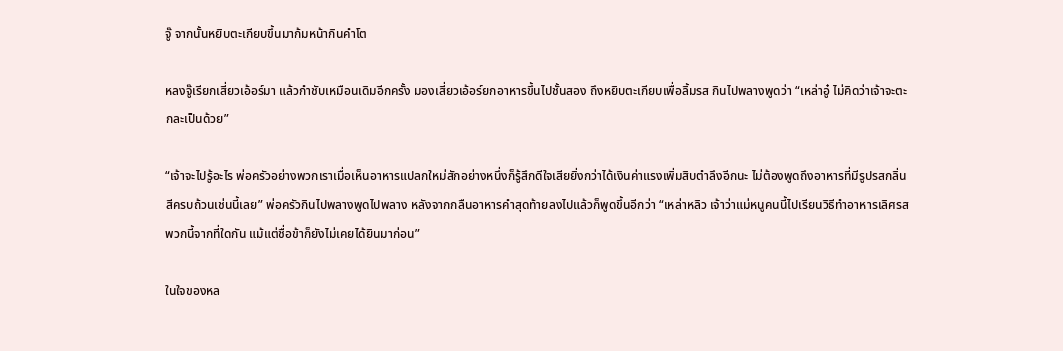จู๊ จากนั้นหยิบตะเกียบขึ้นมาก้มหน้ากินคำโต

หลงจู๊เรียกเสี่ยวเอ้อร์มา แล้วกำชับเหมือนเดิมอีกครั้ง มองเสี่ยวเอ้อร์ยกอาหารขึ้นไปชั้นสอง ถึงหยิบตะเกียบเพื่อลิ้มรส กินไปพลางพูดว่า “เหล่าอู๋ ไม่คิดว่าเจ้าจะตะกละเป็นด้วย”

“เจ้าจะไปรู้อะไร พ่อครัวอย่างพวกเราเมื่อเห็นอาหารแปลกใหม่สักอย่างหนึ่งก็รู้สึกดีใจเสียยิ่งกว่าได้เงินค่าแรงเพิ่มสิบตำลึงอีกนะ ไม่ต้องพูดถึงอาหารที่มีรูปรสกลิ่นสีครบถ้วนเช่นนี้เลย” พ่อครัวกินไปพลางพูดไปพลาง หลังจากกลืนอาหารคำสุดท้ายลงไปแล้วก็พูดขึ้นอีกว่า “เหล่าหลิว เจ้าว่าแม่หนูคนนี้ไปเรียนวิธีทำอาหารเลิศรสพวกนี้จากที่ใดกัน แม้แต่ชื่อข้าก็ยังไม่เคยได้ยินมาก่อน”

ในใจของหล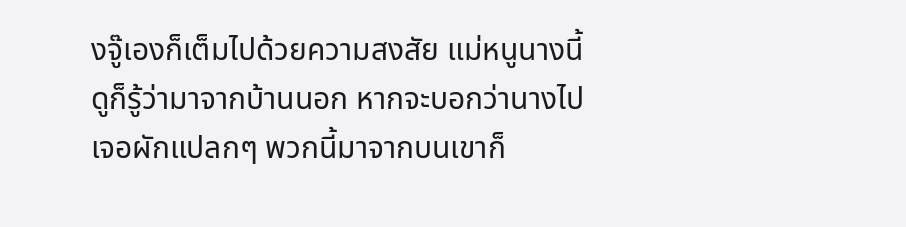งจู๊เองก็เต็มไปด้วยความสงสัย แม่หนูนางนี้ดูก็รู้ว่ามาจากบ้านนอก หากจะบอกว่านางไปเจอผักแปลกๆ พวกนี้มาจากบนเขาก็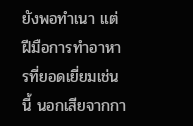ยังพอทำเนา แต่ฝีมือการทำอาหารที่ยอดเยี่ยมเช่นนี้ นอกเสียจากกา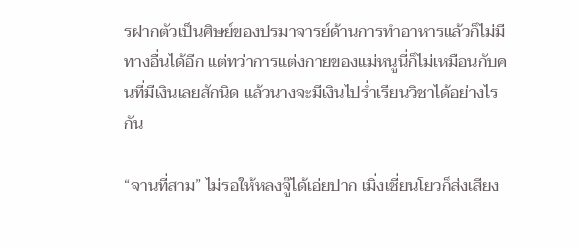รฝากตัวเป็นศิษย์ของปรมาจารย์ด้านการทำอาหารแล้วก็ไม่มีทางอื่นได้อีก แต่ทว่าการแต่งกายของแม่หนูนี่ก็ไม่เหมือนกับคนที่มีเงินเลยสักนิด แล้วนางจะมีเงินไปร่ำเรียนวิชาได้อย่างไรกัน

“จานที่สาม” ไม่รอให้หลงจู๊ได้เอ่ยปาก เมิ่งเชี่ยนโยวก็ส่งเสียง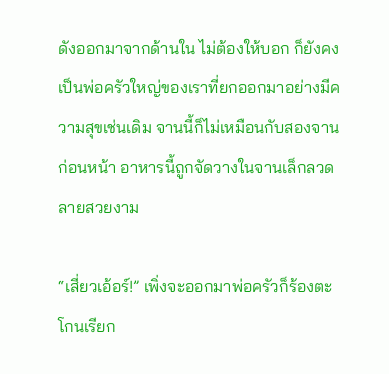ดังออกมาจากด้านใน ไม่ต้องให้บอก ก็ยังคงเป็นพ่อครัวใหญ่ของเราที่ยกออกมาอย่างมีความสุขเช่นเดิม จานนี้ก็ไม่เหมือนกับสองจานก่อนหน้า อาหารนี้ถูกจัดวางในจานเล็กลวดลายสวยงาม

“เสี่ยวเอ้อร์!” เพิ่งจะออกมาพ่อครัวก็ร้องตะโกนเรียก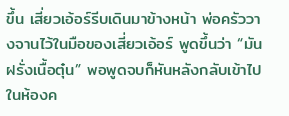ขึ้น เสี่ยวเอ้อร์รีบเดินมาข้างหน้า พ่อครัววางจานไว้ในมือของเสี่ยวเอ้อร์ พูดขึ้นว่า “มันฝรั่งเนื้อตุ๋น” พอพูดจบก็หันหลังกลับเข้าไปในห้องค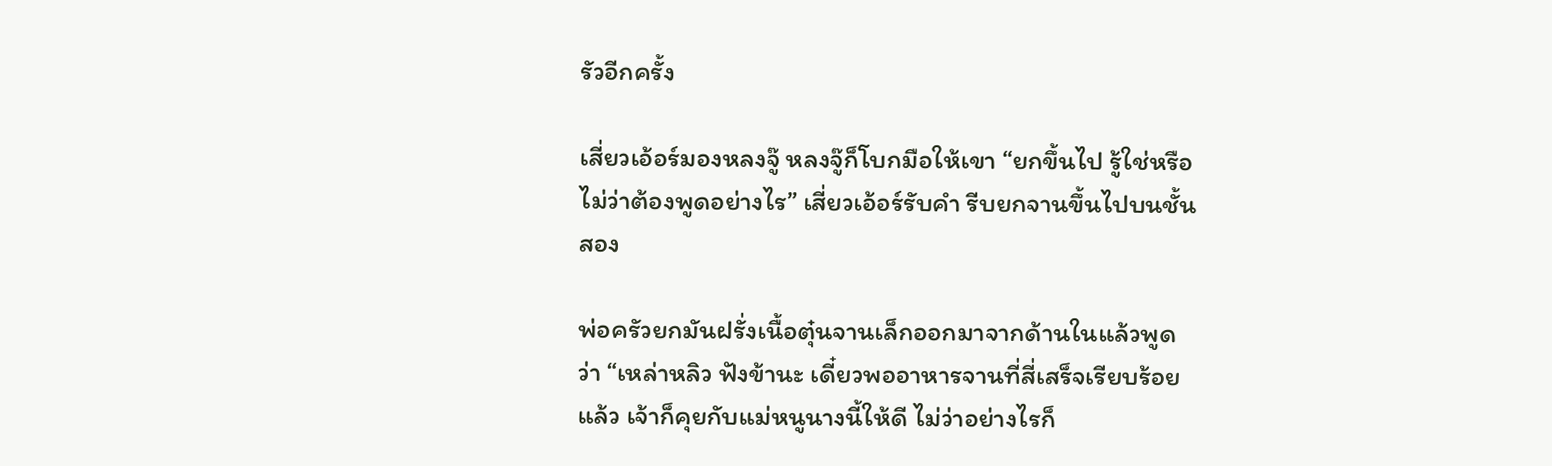รัวอีกครั้ง

เสี่ยวเอ้อร์มองหลงจู๊ หลงจู๊ก็โบกมือให้เขา “ยกขึ้นไป รู้ใช่หรือไม่ว่าต้องพูดอย่างไร” เสี่ยวเอ้อร์รับคำ รีบยกจานขึ้นไปบนชั้นสอง

พ่อครัวยกมันฝรั่งเนื้อตุ๋นจานเล็กออกมาจากด้านในแล้วพูดว่า “เหล่าหลิว ฟังข้านะ เดี๋ยวพออาหารจานที่สี่เสร็จเรียบร้อยแล้ว เจ้าก็คุยกับแม่หนูนางนี้ให้ดี ไม่ว่าอย่างไรก็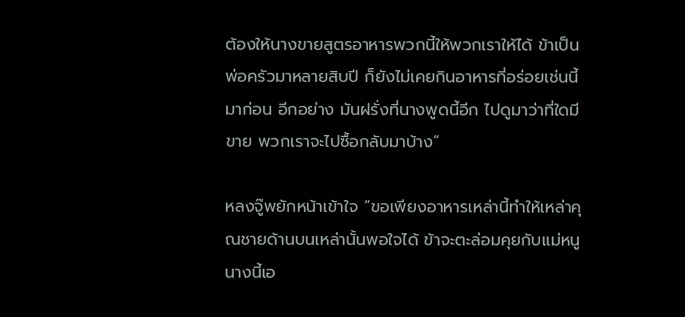ต้องให้นางขายสูตรอาหารพวกนี้ให้พวกเราให้ได้ ข้าเป็นพ่อครัวมาหลายสิบปี ก็ยังไม่เคยกินอาหารที่อร่อยเช่นนี้มาก่อน อีกอย่าง มันฝรั่งที่นางพูดนี้อีก ไปดูมาว่าที่ใดมีขาย พวกเราจะไปซื้อกลับมาบ้าง”

หลงจู๊พยักหน้าเข้าใจ “ขอเพียงอาหารเหล่านี้ทำให้เหล่าคุณชายด้านบนเหล่านั้นพอใจได้ ข้าจะตะล่อมคุยกับแม่หนูนางนี้เอ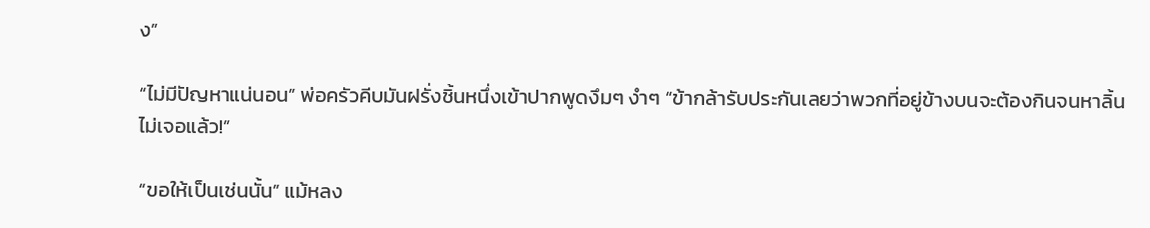ง”

“ไม่มีปัญหาแน่นอน” พ่อครัวคีบมันฝรั่งชิ้นหนึ่งเข้าปากพูดงึมๆ งำๆ “ข้ากล้ารับประกันเลยว่าพวกที่อยู่ข้างบนจะต้องกินจนหาลิ้นไม่เจอแล้ว!”

“ขอให้เป็นเช่นนั้น” แม้หลง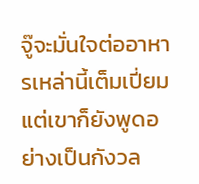จู๊จะมั่นใจต่ออาหารเหล่านี้เต็มเปี่ยม แต่เขาก็ยังพูดอย่างเป็นกังวล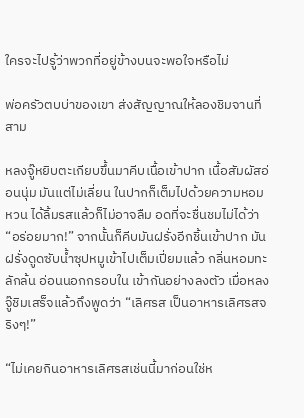ใครจะไปรู้ว่าพวกที่อยู่ข้างบนจะพอใจหรือไม่

พ่อครัวตบบ่าของเขา ส่งสัญญาณให้ลองชิมจานที่สาม

หลงจู๊หยิบตะเกียบขึ้นมาคีบเนื้อเข้าปาก เนื้อสัมผัสอ่อนนุ่ม มันแต่ไม่เลี่ยน ในปากก็เต็มไปด้วยความหอมหวน ได้ลิ้มรสแล้วก็ไม่อาจลืม อดที่จะชื่นชมไม่ได้ว่า “อร่อยมาก!” จากนั้นก็คีบมันฝรั่งอีกชิ้นเข้าปาก มันฝรั่งดูดซับน้ำซุปหมูเข้าไปเต็มเปี่ยมแล้ว กลิ่นหอมทะลักล้น อ่อนนอกกรอบใน เข้ากันอย่างลงตัว เมื่อหลงจู๊ชิมเสร็จแล้วถึงพูดว่า “เลิศรส เป็นอาหารเลิศรสจริงๆ!”

“ไม่เคยกินอาหารเลิศรสเช่นนี้มาก่อนใช่ห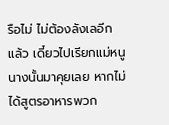รือไม่ ไม่ต้องลังเลอีกแล้ว เดี๋ยวไปเรียกแม่หนูนางนั้นมาคุยเลย หากไม่ได้สูตรอาหารพวก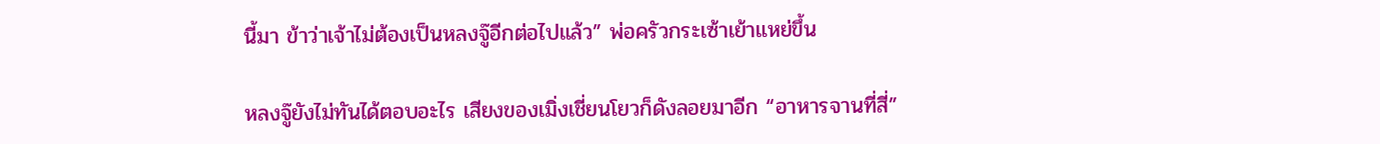นี้มา ข้าว่าเจ้าไม่ต้องเป็นหลงจู๊อีกต่อไปแล้ว” พ่อครัวกระเซ้าเย้าแหย่ขึ้น

หลงจู๊ยังไม่ทันได้ตอบอะไร เสียงของเมิ่งเชี่ยนโยวก็ดังลอยมาอีก “อาหารจานที่สี่”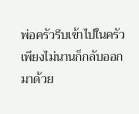พ่อครัวรีบเข้าไปในครัว เพียงไม่นานก็กลับออกมาด้วย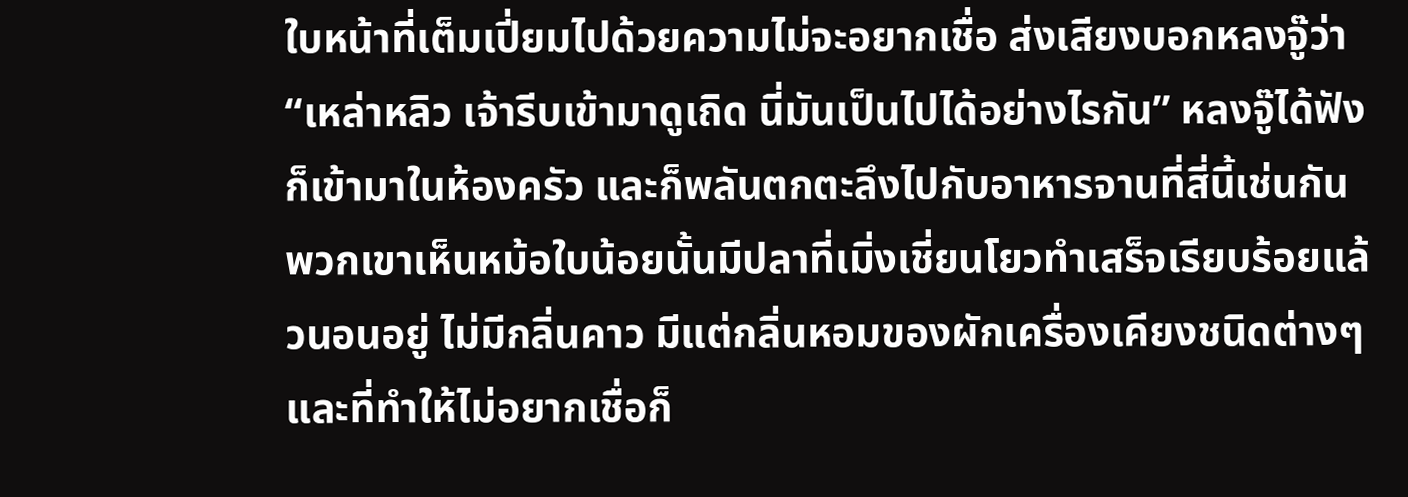ใบหน้าที่เต็มเปี่ยมไปด้วยความไม่จะอยากเชื่อ ส่งเสียงบอกหลงจู๊ว่า “เหล่าหลิว เจ้ารีบเข้ามาดูเถิด นี่มันเป็นไปได้อย่างไรกัน” หลงจู๊ได้ฟังก็เข้ามาในห้องครัว และก็พลันตกตะลึงไปกับอาหารจานที่สี่นี้เช่นกัน พวกเขาเห็นหม้อใบน้อยนั้นมีปลาที่เมิ่งเชี่ยนโยวทำเสร็จเรียบร้อยแล้วนอนอยู่ ไม่มีกลิ่นคาว มีแต่กลิ่นหอมของผักเครื่องเคียงชนิดต่างๆ และที่ทำให้ไม่อยากเชื่อก็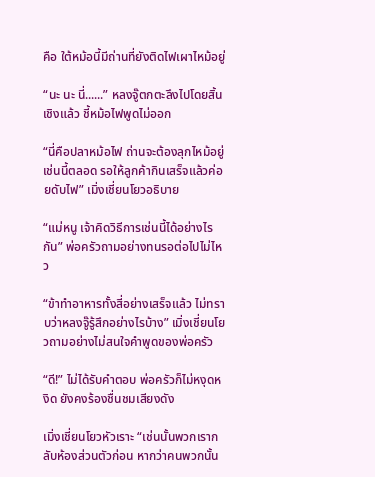คือ ใต้หม้อนี้มีถ่านที่ยังติดไฟเผาไหม้อยู่

“นะ นะ นี่......” หลงจู๊ตกตะลึงไปโดยสิ้นเชิงแล้ว ชี้หม้อไฟพูดไม่ออก

“นี่คือปลาหม้อไฟ ถ่านจะต้องลุกไหม้อยู่เช่นนี้ตลอด รอให้ลูกค้ากินเสร็จแล้วค่อยดับไฟ” เมิ่งเชี่ยนโยวอธิบาย

“แม่หนู เจ้าคิดวิธีการเช่นนี้ได้อย่างไรกัน” พ่อครัวถามอย่างทนรอต่อไปไม่ไหว

“ข้าทำอาหารทั้งสี่อย่างเสร็จแล้ว ไม่ทราบว่าหลงจู๊รู้สึกอย่างไรบ้าง” เมิ่งเชี่ยนโยวถามอย่างไม่สนใจคำพูดของพ่อครัว

“ดี!” ไม่ได้รับคำตอบ พ่อครัวก็ไม่หงุดหงิด ยังคงร้องชื่นชมเสียงดัง

เมิ่งเชี่ยนโยวหัวเราะ “เช่นนั้นพวกเรากลับห้องส่วนตัวก่อน หากว่าคนพวกนั้น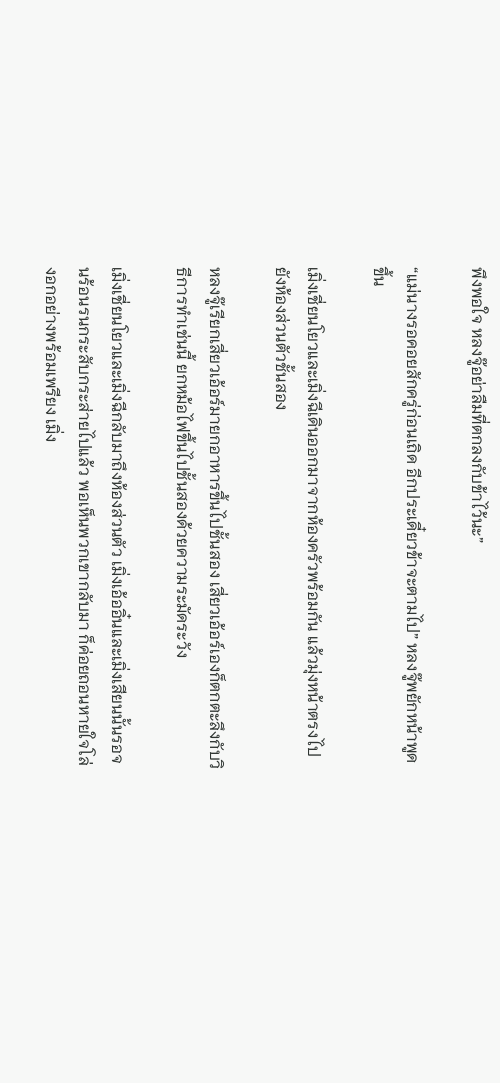พึงพอใจ หลงจู๊อย่าลืมที่ตกลงกับข้าไว้นะ”

“แม่นางรอคอยสักครู่ก่อนเถิด อีกประเดี๋ยวข้าจะตามไป” หลงจู๊พยักหน้าพูดขึ้น

เมิ่งเชี่ยนโยวและเมิ่งฉีเดินออกมาจากห้องครัวพร้อมกัน แล้วมุ่งหน้าตรงไปยังห้องส่วนตัวชั้นสอง

หลงจู๊เรียกเสี่ยวเอ้อร์มายกอาหารขึ้นไปชั้นสอง เสี่ยวเอ้อร์เองก็ตกตะลึงกับวิธีการทำเช่นนี้ ยกหม้อไฟขึ้นไปชั้นสองด้วยความระมัดระวัง

เมิ่งเชี่ยนโยวและเมิ่งฉีกลับมาถึงห้องส่วนตัว เมิ่งเอ้ออิ๋นและเมิ่งเสียนนั้นรอจนร้อนรนกระสับกระส่ายไปแล้ว พอเห็นพวกเขากลับมา ก็ค่อยถอนหายใจโล่งอกอย่างพร้อมเพรียง เมิ่ง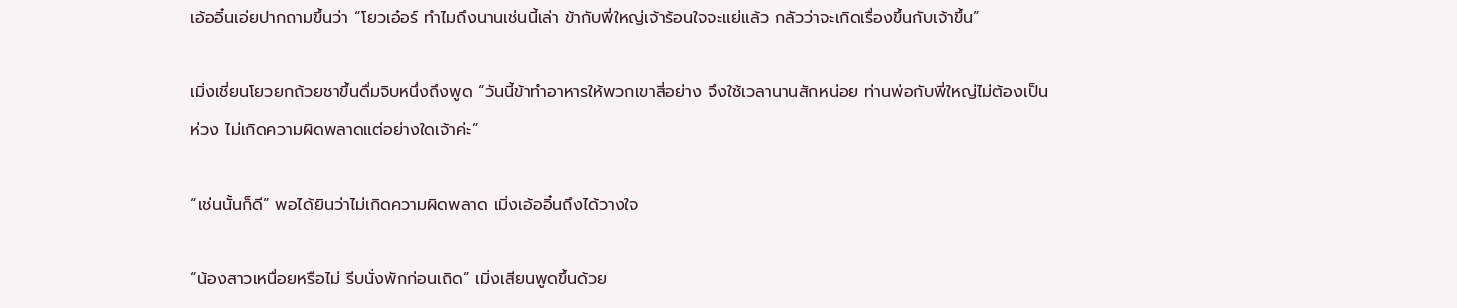เอ้ออิ๋นเอ่ยปากถามขึ้นว่า “โยวเอ๋อร์ ทำไมถึงนานเช่นนี้เล่า ข้ากับพี่ใหญ่เจ้าร้อนใจจะแย่แล้ว กลัวว่าจะเกิดเรื่องขึ้นกับเจ้าขึ้น”

เมิ่งเชี่ยนโยวยกถ้วยชาขึ้นดื่มจิบหนึ่งถึงพูด “วันนี้ข้าทำอาหารให้พวกเขาสี่อย่าง จึงใช้เวลานานสักหน่อย ท่านพ่อกับพี่ใหญ่ไม่ต้องเป็นห่วง ไม่เกิดความผิดพลาดแต่อย่างใดเจ้าค่ะ”

“เช่นนั้นก็ดี” พอได้ยินว่าไม่เกิดความผิดพลาด เมิ่งเอ้ออิ๋นถึงได้วางใจ

“น้องสาวเหนื่อยหรือไม่ รีบนั่งพักก่อนเถิด” เมิ่งเสียนพูดขึ้นด้วย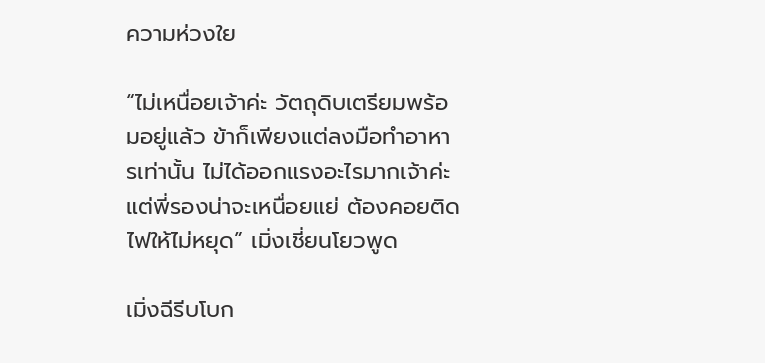ความห่วงใย

“ไม่เหนื่อยเจ้าค่ะ วัตถุดิบเตรียมพร้อมอยู่แล้ว ข้าก็เพียงแต่ลงมือทำอาหารเท่านั้น ไม่ได้ออกแรงอะไรมากเจ้าค่ะ แต่พี่รองน่าจะเหนื่อยแย่ ต้องคอยติดไฟให้ไม่หยุด” เมิ่งเชี่ยนโยวพูด

เมิ่งฉีรีบโบก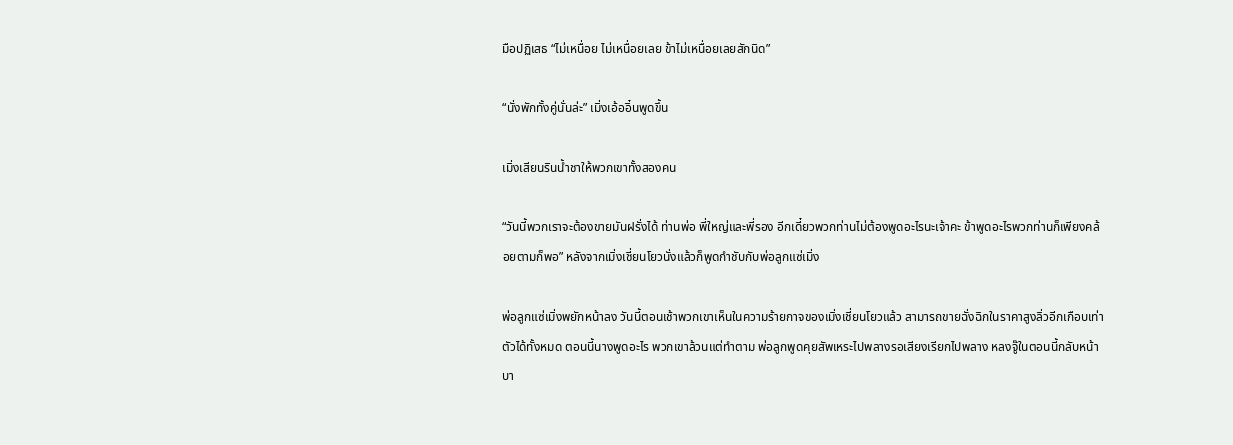มือปฏิเสธ “ไม่เหนื่อย ไม่เหนื่อยเลย ข้าไม่เหนื่อยเลยสักนิด”

“นั่งพักทั้งคู่นั่นล่ะ” เมิ่งเอ้ออิ๋นพูดขึ้น

เมิ่งเสียนรินน้ำชาให้พวกเขาทั้งสองคน

“วันนี้พวกเราจะต้องขายมันฝรั่งได้ ท่านพ่อ พี่ใหญ่และพี่รอง อีกเดี๋ยวพวกท่านไม่ต้องพูดอะไรนะเจ้าคะ ข้าพูดอะไรพวกท่านก็เพียงคล้อยตามก็พอ” หลังจากเมิ่งเชี่ยนโยวนั่งแล้วก็พูดกำชับกับพ่อลูกแซ่เมิ่ง

พ่อลูกแซ่เมิ่งพยักหน้าลง วันนี้ตอนเช้าพวกเขาเห็นในความร้ายกาจของเมิ่งเชี่ยนโยวแล้ว สามารถขายฉั่งฉิกในราคาสูงลิ่วอีกเกือบเท่าตัวได้ทั้งหมด ตอนนี้นางพูดอะไร พวกเขาล้วนแต่ทำตาม พ่อลูกพูดคุยสัพเหระไปพลางรอเสียงเรียกไปพลาง หลงจู๊ในตอนนี้กลับหน้าบา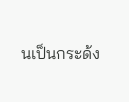นเป็นกระด้ง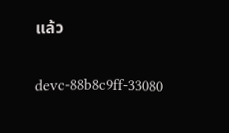แล้ว

devc-88b8c9ff-33080